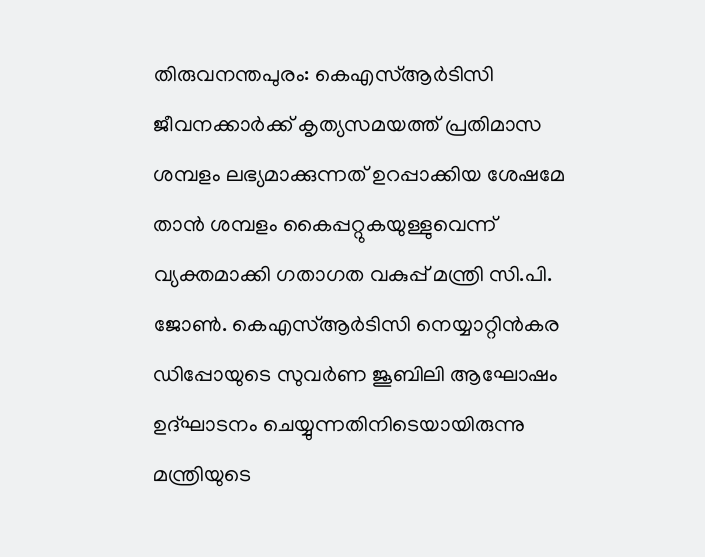തിരുവനന്തപുരം: കെഎസ്ആർടിസി ജീവനക്കാർക്ക് കൃത്യസമയത്ത് പ്രതിമാസ ശമ്പളം ലഭ്യമാക്കുന്നത് ഉറപ്പാക്കിയ ശേഷമേ താൻ ശമ്പളം കൈപ്പറ്റുകയുള്ളുവെന്ന് വ്യക്തമാക്കി ഗതാഗത വകുപ്പ് മന്ത്രി സി.പി. ജോൺ. കെഎസ്ആർടിസി നെയ്യാറ്റിൻകര ഡിപ്പോയുടെ സുവർണ ജൂബിലി ആഘോഷം ഉദ്ഘാടനം ചെയ്യുന്നതിനിടെയായിരുന്നു മന്ത്രിയുടെ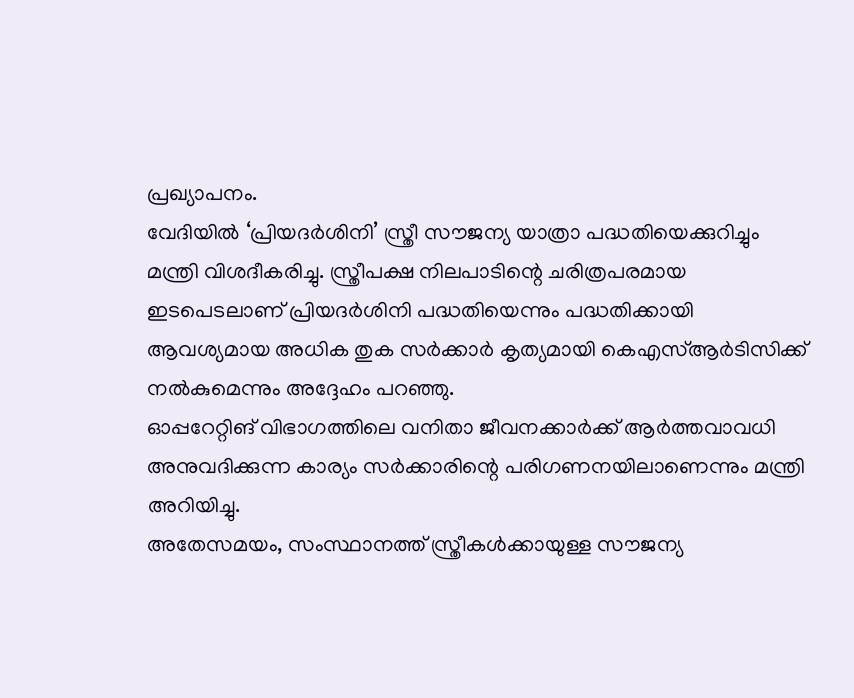പ്രഖ്യാപനം.
വേദിയിൽ ‘പ്രിയദർശിനി’ സ്ത്രീ സൗജന്യ യാത്രാ പദ്ധതിയെക്കുറിച്ചും മന്ത്രി വിശദീകരിച്ചു. സ്ത്രീപക്ഷ നിലപാടിന്റെ ചരിത്രപരമായ ഇടപെടലാണ് പ്രിയദർശിനി പദ്ധതിയെന്നും പദ്ധതിക്കായി ആവശ്യമായ അധിക തുക സർക്കാർ കൃത്യമായി കെഎസ്ആർടിസിക്ക് നൽകുമെന്നും അദ്ദേഹം പറഞ്ഞു.
ഓപ്പറേറ്റിങ് വിഭാഗത്തിലെ വനിതാ ജീവനക്കാർക്ക് ആർത്തവാവധി അനുവദിക്കുന്ന കാര്യം സർക്കാരിന്റെ പരിഗണനയിലാണെന്നും മന്ത്രി അറിയിച്ചു.
അതേസമയം, സംസ്ഥാനത്ത് സ്ത്രീകൾക്കായുള്ള സൗജന്യ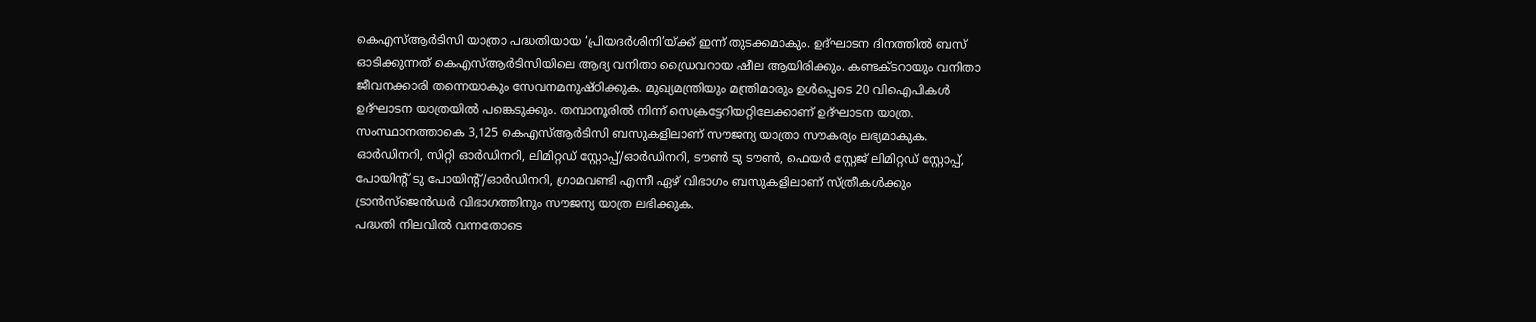കെഎസ്ആർടിസി യാത്രാ പദ്ധതിയായ ‘പ്രിയദർശിനി’യ്ക്ക് ഇന്ന് തുടക്കമാകും. ഉദ്ഘാടന ദിനത്തിൽ ബസ് ഓടിക്കുന്നത് കെഎസ്ആർടിസിയിലെ ആദ്യ വനിതാ ഡ്രൈവറായ ഷീല ആയിരിക്കും. കണ്ടക്ടറായും വനിതാ ജീവനക്കാരി തന്നെയാകും സേവനമനുഷ്ഠിക്കുക. മുഖ്യമന്ത്രിയും മന്ത്രിമാരും ഉൾപ്പെടെ 20 വിഐപികൾ ഉദ്ഘാടന യാത്രയിൽ പങ്കെടുക്കും. തമ്പാനൂരിൽ നിന്ന് സെക്രട്ടേറിയറ്റിലേക്കാണ് ഉദ്ഘാടന യാത്ര.
സംസ്ഥാനത്താകെ 3,125 കെഎസ്ആർടിസി ബസുകളിലാണ് സൗജന്യ യാത്രാ സൗകര്യം ലഭ്യമാകുക. ഓർഡിനറി, സിറ്റി ഓർഡിനറി, ലിമിറ്റഡ് സ്റ്റോപ്പ്/ഓർഡിനറി, ടൗൺ ടു ടൗൺ, ഫെയർ സ്റ്റേജ് ലിമിറ്റഡ് സ്റ്റോപ്പ്, പോയിന്റ് ടു പോയിന്റ്/ഓർഡിനറി, ഗ്രാമവണ്ടി എന്നീ ഏഴ് വിഭാഗം ബസുകളിലാണ് സ്ത്രീകൾക്കും ട്രാൻസ്ജെൻഡർ വിഭാഗത്തിനും സൗജന്യ യാത്ര ലഭിക്കുക.
പദ്ധതി നിലവിൽ വന്നതോടെ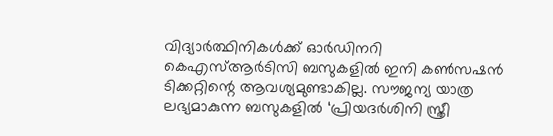വിദ്യാർത്ഥിനികൾക്ക് ഓർഡിനറി കെഎസ്ആർടിസി ബസുകളിൽ ഇനി കൺസഷൻ ടിക്കറ്റിന്റെ ആവശ്യമുണ്ടാകില്ല. സൗജന്യ യാത്ര ലഭ്യമാകുന്ന ബസുകളിൽ ‘പ്രിയദർശിനി സ്ത്രീ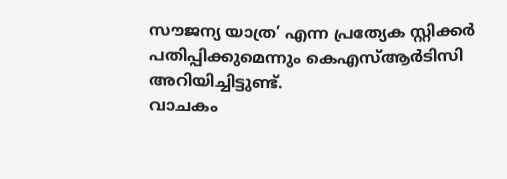സൗജന്യ യാത്ര’ എന്ന പ്രത്യേക സ്റ്റിക്കർ പതിപ്പിക്കുമെന്നും കെഎസ്ആർടിസി അറിയിച്ചിട്ടുണ്ട്.
വാചകം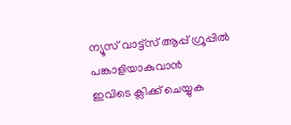ന്യൂസ് വാട്ട്സ് ആപ്പ് ഗ്രൂപ്പിൽ പങ്കാളിയാകുവാൻ
ഇവിടെ ക്ലിക്ക് ചെയ്യുക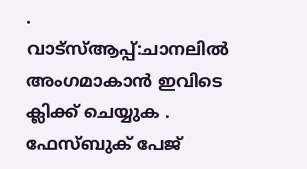.
വാട്സ്ആപ്പ്:ചാനലിൽ അംഗമാകാൻ ഇവിടെ ക്ലിക്ക് ചെയ്യുക .
ഫേസ്ബുക് പേജ്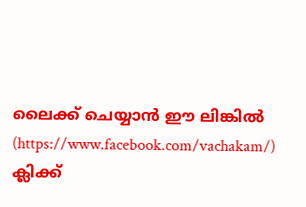ലൈക്ക് ചെയ്യാൻ ഈ ലിങ്കിൽ (https://www.facebook.com/vachakam/) ക്ലിക്ക്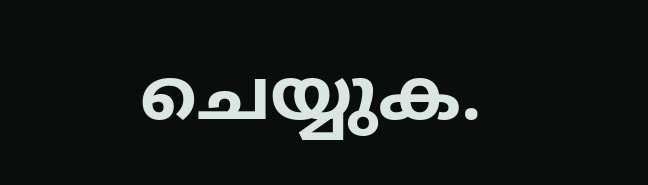ചെയ്യുക.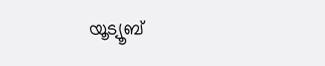യൂട്യൂബ്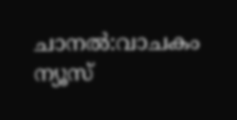ചാനൽ:വാചകം ന്യൂസ്